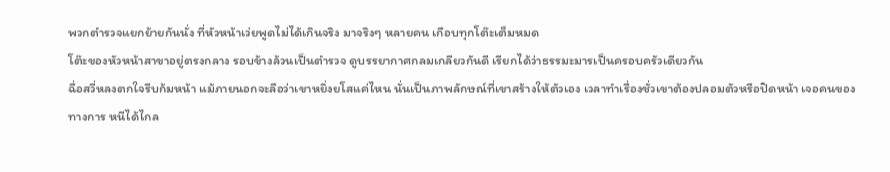พวกตำรวจแยกย้ายกันนั่ง ที่หัวหน้าเว่ยพูดไม่ได้เกินจริง มาจริงๆ หลายคน เกือบทุกโต๊ะเต็มหมด
โต๊ะของหัวหน้าสาขาอยู่ตรงกลาง รอบข้างล้วนเป็นตำรวจ ดูบรรยากาศกลมเกลียวกันดี เรียกได้ว่าธรรมะมารเป็นครอบครัวเดียวกัน
ฉื่อสวี่หลงตกใจรีบก้มหน้า แม้ภายนอกจะลือว่าเขาหยิ่งยโสแค่ไหน นั่นเป็นภาพลักษณ์ที่เขาสร้างให้ตัวเอง เวลาทำเรื่องชั่วเขาต้องปลอมตัวหรือปิดหน้า เจอคนของทางการ หนีได้ไกล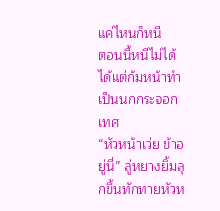แค่ไหนก็หนี
ตอนนี้หนีไม่ได้ ได้แต่ก้มหน้าทำเป็นนกกระจอกเทศ
“หัวหน้าเว่ย ข้าอยู่นี่” ลู่หยางยิ้มลุกขึ้นทักทายหัวห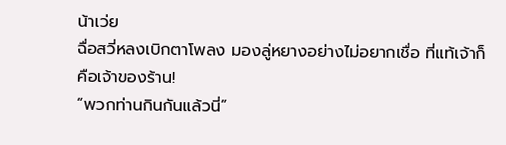น้าเว่ย
ฉื่อสวี่หลงเบิกตาโพลง มองลู่หยางอย่างไม่อยากเชื่อ ที่แท้เจ้าก็คือเจ้าของร้าน!
“พวกท่านกินกันแล้วนี่”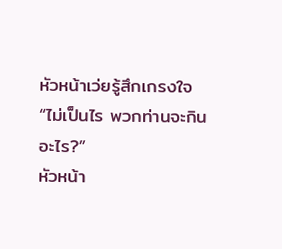หัวหน้าเว่ยรู้สึกเกรงใจ
“ไม่เป็นไร พวกท่านจะกินอะไร?”
หัวหน้า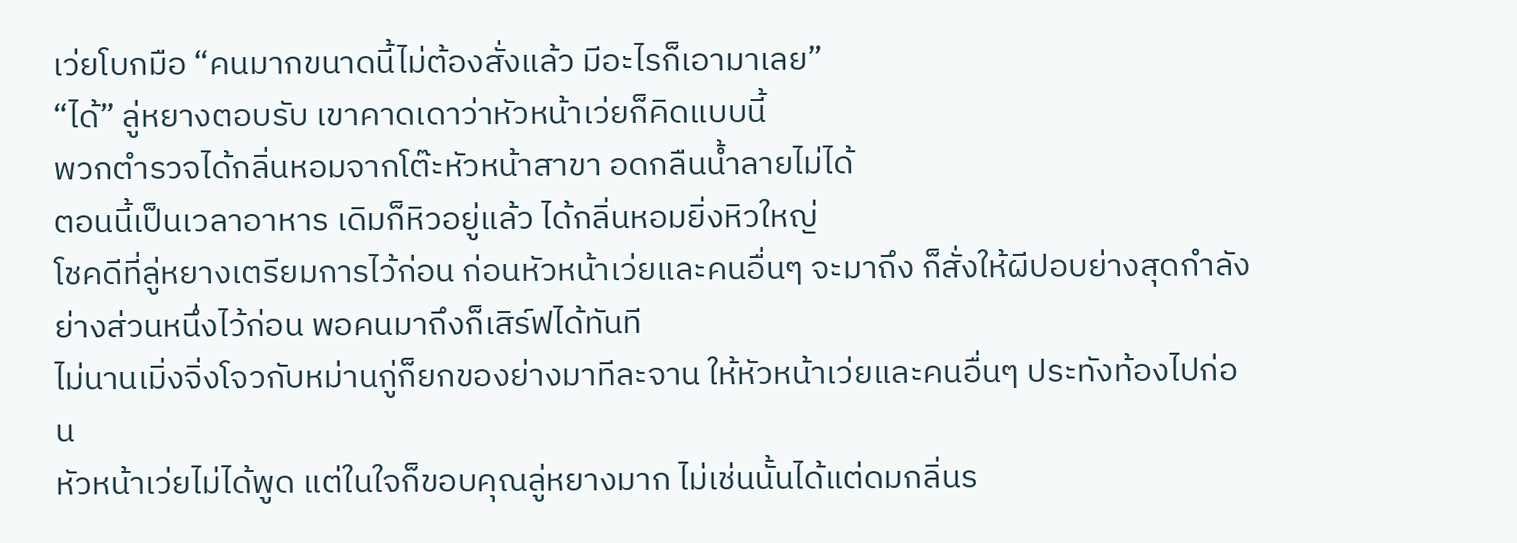เว่ยโบกมือ “คนมากขนาดนี้ไม่ต้องสั่งแล้ว มีอะไรก็เอามาเลย”
“ได้” ลู่หยางตอบรับ เขาคาดเดาว่าหัวหน้าเว่ยก็คิดแบบนี้
พวกตำรวจได้กลิ่นหอมจากโต๊ะหัวหน้าสาขา อดกลืนน้ำลายไม่ได้
ตอนนี้เป็นเวลาอาหาร เดิมก็หิวอยู่แล้ว ได้กลิ่นหอมยิ่งหิวใหญ่
โชคดีที่ลู่หยางเตรียมการไว้ก่อน ก่อนหัวหน้าเว่ยและคนอื่นๆ จะมาถึง ก็สั่งให้ผีปอบย่างสุดกำลัง ย่างส่วนหนึ่งไว้ก่อน พอคนมาถึงก็เสิร์ฟได้ทันที
ไม่นานเมิ่งจิ่งโจวกับหม่านกู่ก็ยกของย่างมาทีละจาน ให้หัวหน้าเว่ยและคนอื่นๆ ประทังท้องไปก่อน
หัวหน้าเว่ยไม่ได้พูด แต่ในใจก็ขอบคุณลู่หยางมาก ไม่เช่นนั้นได้แต่ดมกลิ่นร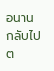อนาน กลับไปต